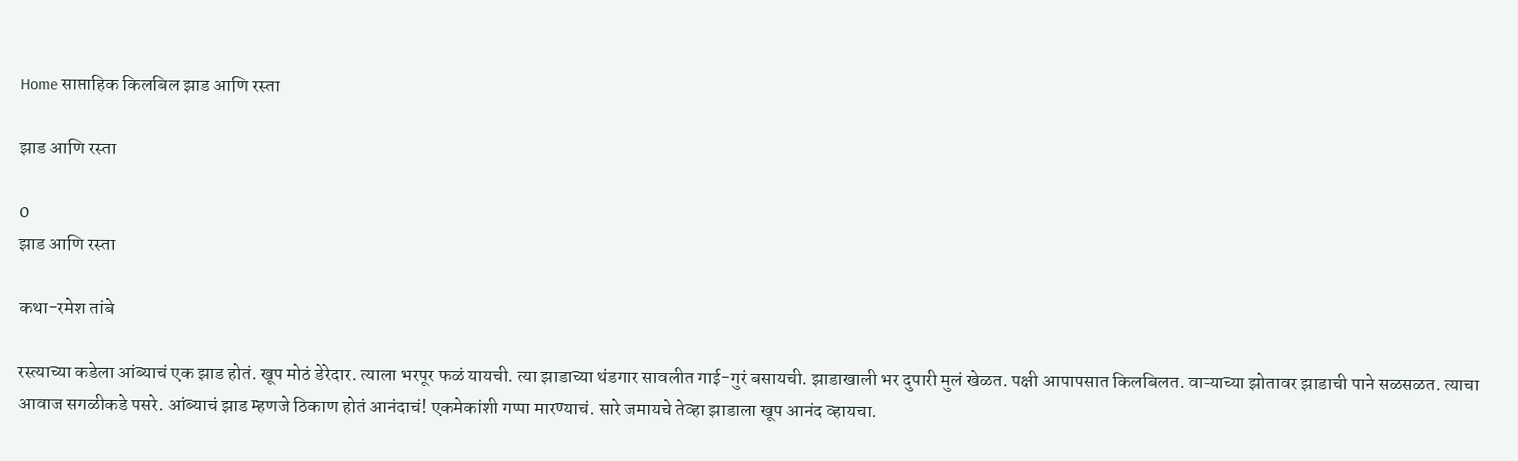Home साप्ताहिक किलबिल झाड आणि रस्ता

झाड आणि रस्ता

0
झाड आणि रस्ता

कथा-रमेश तांबे

रस्त्याच्या कडेला आंब्याचं एक झाड होतं. खूप मोठं डेरेदार. त्याला भरपूर फळं यायची. त्या झाडाच्या थंडगार सावलीत गाई-गुरं बसायची. झाडाखाली भर दुपारी मुलं खेळत. पक्षी आपापसात किलबिलत. वाऱ्याच्या झोतावर झाडाची पाने सळसळत. त्याचा आवाज सगळीकडे पसरे. आंब्याचं झाड म्हणजे ठिकाण होतं आनंदाचं! एकमेकांशी गप्पा मारण्याचं. सारे जमायचे तेव्हा झाडाला खूप आनंद व्हायचा.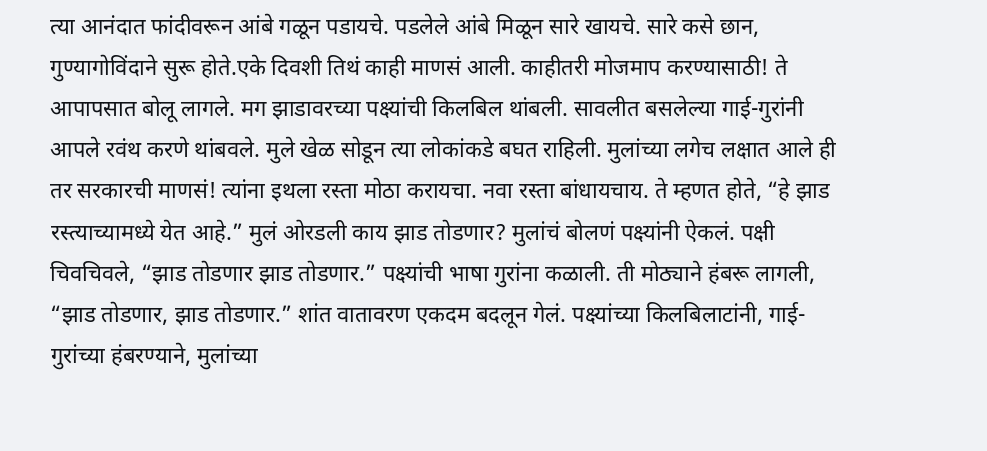त्या आनंदात फांदीवरून आंबे गळून पडायचे. पडलेले आंबे मिळून सारे खायचे. सारे कसे छान, गुण्यागोविंदाने सुरू होते.एके दिवशी तिथं काही माणसं आली. काहीतरी मोजमाप करण्यासाठी! ते आपापसात बोलू लागले. मग झाडावरच्या पक्ष्यांची किलबिल थांबली. सावलीत बसलेल्या गाई-गुरांनी आपले रवंथ करणे थांबवले. मुले खेळ सोडून त्या लोकांकडे बघत राहिली. मुलांच्या लगेच लक्षात आले ही तर सरकारची माणसं! त्यांना इथला रस्ता मोठा करायचा. नवा रस्ता बांधायचाय. ते म्हणत होते, “हे झाड रस्त्याच्यामध्ये येत आहे.” मुलं ओरडली काय झाड तोडणार? मुलांचं बोलणं पक्ष्यांनी ऐकलं. पक्षी चिवचिवले, “झाड तोडणार झाड तोडणार.” पक्ष्यांची भाषा गुरांना कळाली. ती मोठ्याने हंबरू लागली, “झाड तोडणार, झाड तोडणार.” शांत वातावरण एकदम बदलून गेलं. पक्ष्यांच्या किलबिलाटांनी, गाई-गुरांच्या हंबरण्याने, मुलांच्या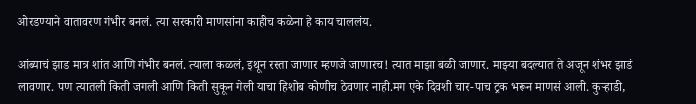ओरडण्याने वातावरण गंभीर बनलं. त्या सरकारी माणसांना काहीच कळेना हे काय चाललंय.

आंब्याचं झाड मात्र शांत आणि गंभीर बनलं. त्याला कळलं, इथून रस्ता जाणार म्हणजे जाणारच! त्यात माझा बळी जाणार. माझ्या बदल्यात ते अजून शंभर झाडं लावणार. पण त्यातली किती जगली आणि किती सुकून गेली याचा हिशोब कोणीच ठेवणार नाही.मग एके दिवशी चार-पाच ट्रक भरून माणसं आली. कुऱ्हाडी,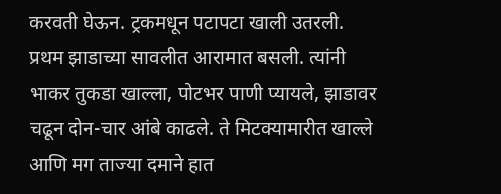करवती घेऊन. ट्रकमधून पटापटा खाली उतरली. प्रथम झाडाच्या सावलीत आरामात बसली. त्यांनी भाकर तुकडा खाल्ला, पोटभर पाणी प्यायले, झाडावर चढून दोन-चार आंबे काढले. ते मिटक्यामारीत खाल्ले आणि मग ताज्या दमाने हात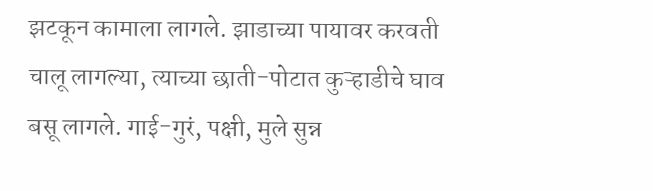झटकून कामाला लागले. झाडाच्या पायावर करवती चालू लागल्या, त्याच्या छाती-पोटात कुऱ्हाडीचे घाव बसू लागले. गाई-गुरं, पक्षी, मुले सुन्न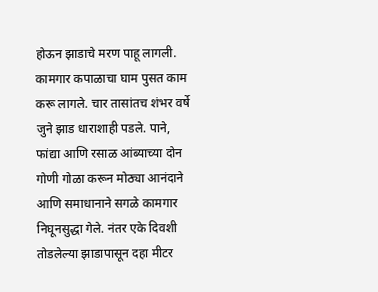होऊन झाडाचे मरण पाहू लागली. कामगार कपाळाचा घाम पुसत काम करू लागले. चार तासांतच शंभर वर्षे जुने झाड धाराशाही पडले. पाने, फांद्या आणि रसाळ आंब्याच्या दोन गोणी गोळा करून मोठ्या आनंदाने आणि समाधानाने सगळे कामगार निघूनसुद्धा गेले. नंतर एके दिवशी तोडलेल्या झाडापासून दहा मीटर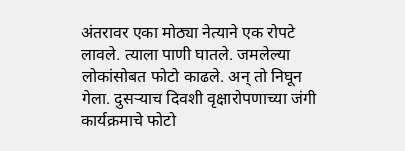अंतरावर एका मोठ्या नेत्याने एक रोपटे लावले. त्याला पाणी घातले. जमलेल्या लोकांसोबत फोटो काढले. अन् तो निघून गेला. दुसऱ्याच दिवशी वृक्षारोपणाच्या जंगी कार्यक्रमाचे फोटो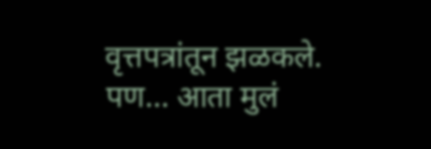वृत्तपत्रांतून झळकले. पण… आता मुलं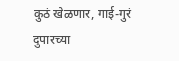कुठं खेळणार, गाई-गुरं दुपारच्या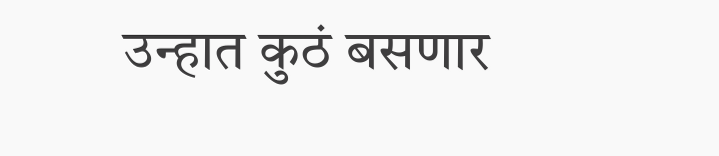उन्हात कुठं बसणार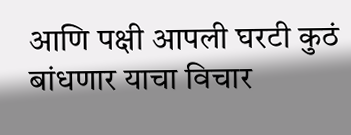आणि पक्षी आपली घरटी कुठं बांधणार याचा विचार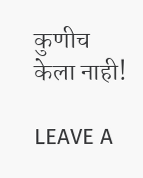कुणीच केला नाही!

LEAVE A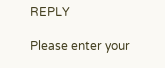REPLY

Please enter your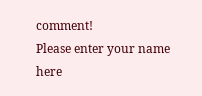comment!
Please enter your name here